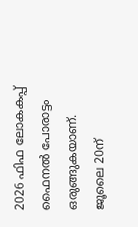2026 ഫിഫ ലോകകപ്പ് ഫൈനല്‍ പോരാട്ടം ഒരുങ്ങുകയാണ്. ജൂലൈ 20ന്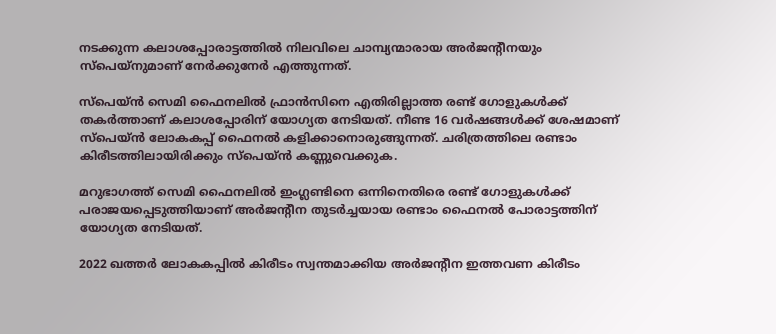നടക്കുന്ന കലാശപ്പോരാട്ടത്തില്‍ നിലവിലെ ചാമ്പ്യന്മാരായ അര്‍ജന്റീനയും സ്‌പെയ്‌നുമാണ് നേര്‍ക്കുനേര്‍ എത്തുന്നത്.

സ്‌പെയ്ന്‍ സെമി ഫൈനലില്‍ ഫ്രാന്‍സിനെ എതിരില്ലാത്ത രണ്ട് ഗോളുകള്‍ക്ക് തകര്‍ത്താണ് കലാശപ്പോരിന് യോഗ്യത നേടിയത്. നീണ്ട 16 വര്‍ഷങ്ങള്‍ക്ക് ശേഷമാണ് സ്‌പെയ്ന്‍ ലോകകപ്പ് ഫൈനല്‍ കളിക്കാനൊരുങ്ങുന്നത്. ചരിത്രത്തിലെ രണ്ടാം കിരീടത്തിലായിരിക്കും സ്‌പെയ്ന്‍ കണ്ണുവെക്കുക.

മറുഭാഗത്ത് സെമി ഫൈനലില്‍ ഇംഗ്ലണ്ടിനെ ഒന്നിനെതിരെ രണ്ട് ഗോളുകള്‍ക്ക് പരാജയപ്പെടുത്തിയാണ് അര്‍ജന്റീന തുടര്‍ച്ചയായ രണ്ടാം ഫൈനല്‍ പോരാട്ടത്തിന് യോഗ്യത നേടിയത്.

2022 ഖത്തര്‍ ലോകകപ്പില്‍ കിരീടം സ്വന്തമാക്കിയ അര്‍ജന്റീന ഇത്തവണ കിരീടം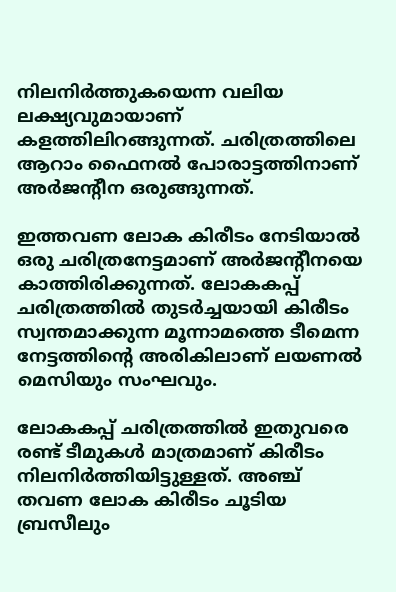നിലനിര്‍ത്തുകയെന്ന വലിയ ലക്ഷ്യവുമായാണ് കളത്തിലിറങ്ങുന്നത്. ചരിത്രത്തിലെ ആറാം ഫൈനല്‍ പോരാട്ടത്തിനാണ് അര്‍ജന്റീന ഒരുങ്ങുന്നത്.

ഇത്തവണ ലോക കിരീടം നേടിയാല്‍ ഒരു ചരിത്രനേട്ടമാണ് അര്‍ജന്റീനയെ കാത്തിരിക്കുന്നത്. ലോകകപ്പ് ചരിത്രത്തില്‍ തുടര്‍ച്ചയായി കിരീടം സ്വന്തമാക്കുന്ന മൂന്നാമത്തെ ടീമെന്ന നേട്ടത്തിന്റെ അരികിലാണ് ലയണല്‍ മെസിയും സംഘവും.

ലോകകപ്പ് ചരിത്രത്തില്‍ ഇതുവരെ രണ്ട് ടീമുകള്‍ മാത്രമാണ് കിരീടം നിലനിര്‍ത്തിയിട്ടുള്ളത്. അഞ്ച് തവണ ലോക കിരീടം ചൂടിയ ബ്രസീലും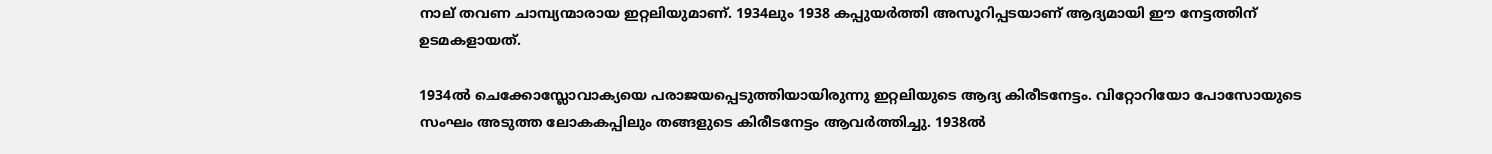നാല് തവണ ചാമ്പ്യന്മാരായ ഇറ്റലിയുമാണ്. 1934ലും 1938 കപ്പുയര്‍ത്തി അസൂറിപ്പടയാണ് ആദ്യമായി ഈ നേട്ടത്തിന് ഉടമകളായത്.

1934ല്‍ ചെക്കോസ്ലോവാക്യയെ പരാജയപ്പെടുത്തിയായിരുന്നു ഇറ്റലിയുടെ ആദ്യ കിരീടനേട്ടം. വിറ്റോറിയോ പോസോയുടെ സംഘം അടുത്ത ലോകകപ്പിലും തങ്ങളുടെ കിരീടനേട്ടം ആവര്‍ത്തിച്ചു. 1938ല്‍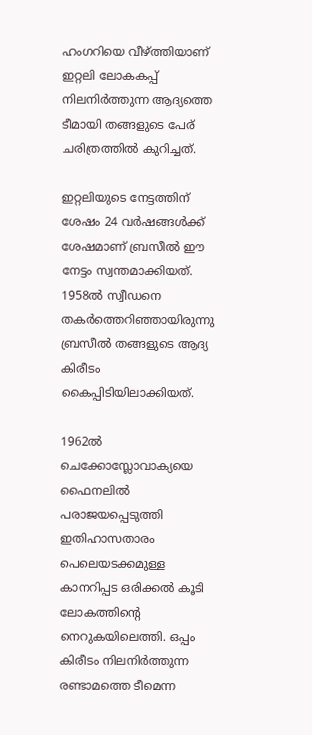ഹംഗറിയെ വീഴ്ത്തിയാണ് ഇറ്റലി ലോകകപ്പ് നിലനിര്‍ത്തുന്ന ആദ്യത്തെ ടീമായി തങ്ങളുടെ പേര് ചരിത്രത്തില്‍ കുറിച്ചത്.

ഇറ്റലിയുടെ നേട്ടത്തിന് ശേഷം 24 വര്‍ഷങ്ങള്‍ക്ക് ശേഷമാണ് ബ്രസീല്‍ ഈ നേട്ടം സ്വന്തമാക്കിയത്. 1958ല്‍ സ്വീഡനെ തകര്‍ത്തെറിഞ്ഞായിരുന്നു ബ്രസീല്‍ തങ്ങളുടെ ആദ്യ കിരീടം കൈപ്പിടിയിലാക്കിയത്.

1962ല്‍ ചെക്കോസ്ലോവാക്യയെ ഫൈനലില്‍ പരാജയപ്പെടുത്തി ഇതിഹാസതാരം പെലെയടക്കമുള്ള കാനറിപ്പട ഒരിക്കല്‍ കൂടി ലോകത്തിന്റെ നെറുകയിലെത്തി. ഒപ്പം കിരീടം നിലനിര്‍ത്തുന്ന രണ്ടാമത്തെ ടീമെന്ന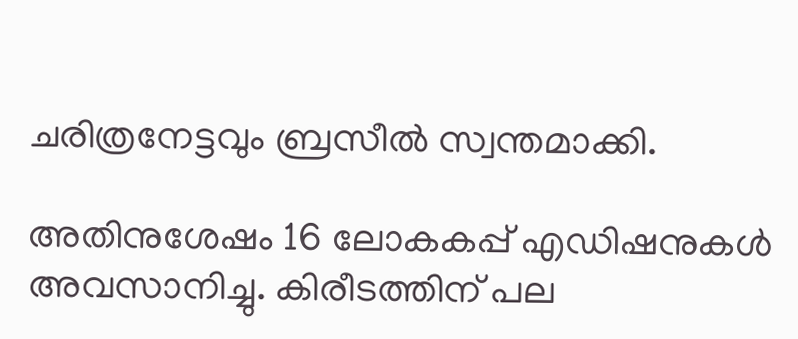ചരിത്രനേട്ടവും ബ്രസീല്‍ സ്വന്തമാക്കി.

അതിനുശേഷം 16 ലോകകപ്പ് എഡിഷനുകള്‍ അവസാനിച്ചു. കിരീടത്തിന് പല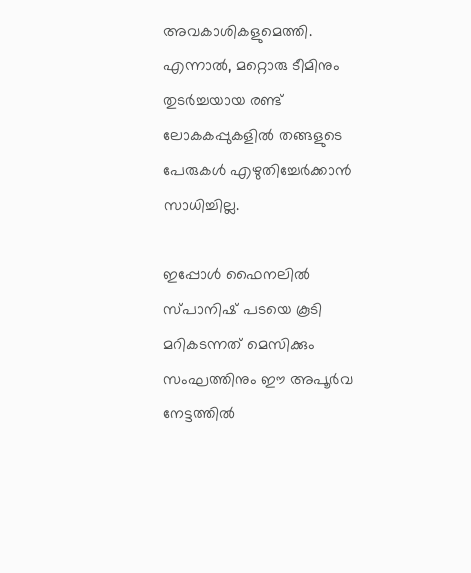അവകാശികളുമെത്തി. എന്നാല്‍, മറ്റൊരു ടീമിനും തുടര്‍ച്ചയായ രണ്ട് ലോകകപ്പുകളില്‍ തങ്ങളുടെ പേരുകള്‍ എഴുതിച്ചേര്‍ക്കാന്‍ സാധിച്ചില്ല.

ഇപ്പോള്‍ ഫൈനലില്‍ സ്പാനിഷ് പടയെ കൂടി മറികടന്നത് മെസിക്കും സംഘത്തിനും ഈ അപൂര്‍വ നേട്ടത്തില്‍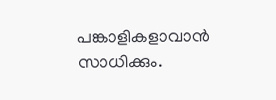പങ്കാളികളാവാന്‍ സാധിക്കും.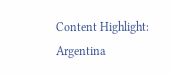Content Highlight: Argentina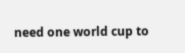need one world cup to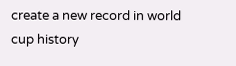create a new record in world cup history